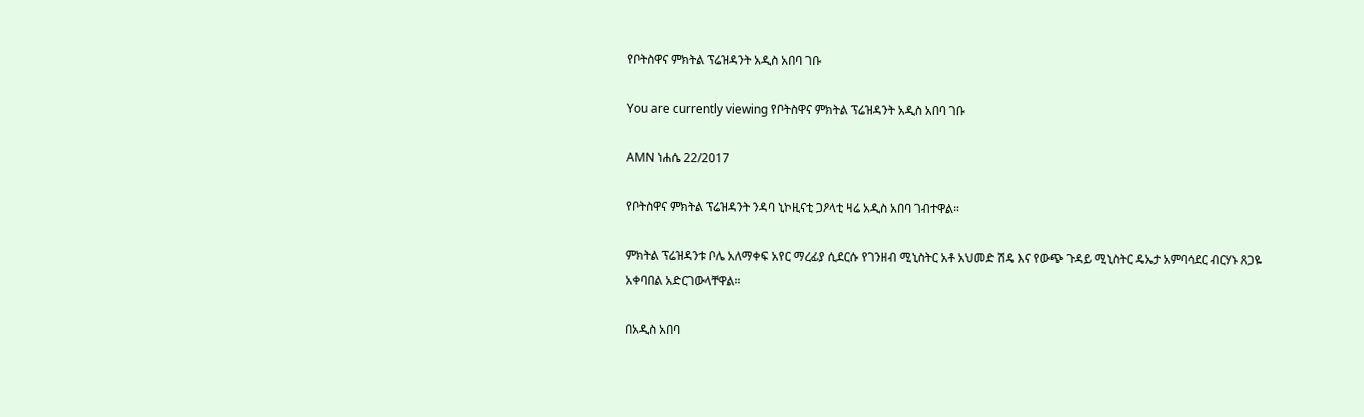የቦትስዋና ምክትል ፕሬዝዳንት አዲስ አበባ ገቡ

You are currently viewing የቦትስዋና ምክትል ፕሬዝዳንት አዲስ አበባ ገቡ

AMN ነሐሴ 22/2017

የቦትስዋና ምክትል ፕሬዝዳንት ንዳባ ኒኮዚናቲ ጋዖላቲ ዛሬ አዲስ አበባ ገብተዋል።

ምክትል ፕሬዝዳንቱ ቦሌ አለማቀፍ አየር ማረፊያ ሲደርሱ የገንዘብ ሚኒስትር አቶ አህመድ ሽዴ እና የውጭ ጉዳይ ሚኒስትር ዴኤታ አምባሳደር ብርሃኑ ጸጋዬ አቀባበል አድርገውላቸዋል።

በአዲስ አበባ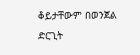ቆይታቸውም በወንጀል ድርጊት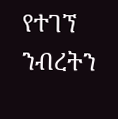የተገኘ ንብረትን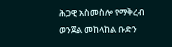ሕጋዊ አስመስሎ የማቅረብ ወንጀል መከላከል ቡድን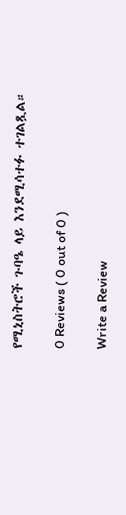የሚኒስትሮች ጉባዔ ላይ እንደሚሳተፉ ተገልጿል።

0 Reviews ( 0 out of 0 )

Write a Review